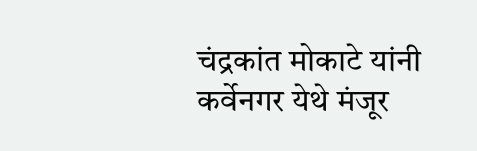चंद्रकांत मोकाटे यांनी कर्वेनगर येथे मंजूर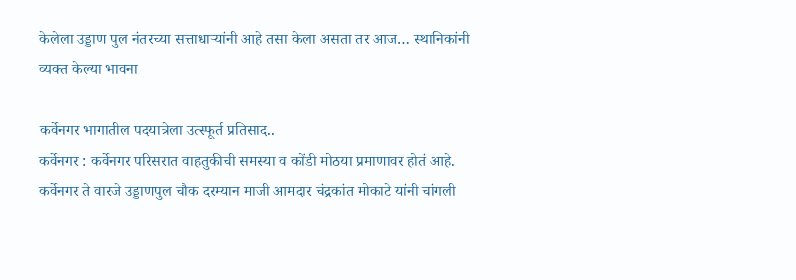केलेला उड्डाण पुल नंतरच्या सत्ताधाऱ्यांनी आहे तसा केला असता तर आज… स्थानिकांनी व्यक्त केल्या भावना

कर्वेनगर भागातील पदयात्रेला उत्स्फूर्त प्रतिसाद..
कर्वेनगर : कर्वेनगर परिसरात वाहतुकीची समस्या व कोंडी मोठया प्रमाणावर होतं आहे. कर्वेनगर ते वारजे उड्डाणपुल चौक दरम्यान माजी आमदार चंद्रकांत मोकाटे यांनी चांगली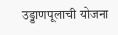उड्डाणपूलाची योजना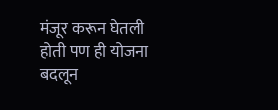मंजूर करून घेतली होती पण ही योजना बदलून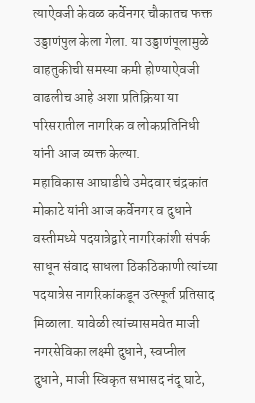त्याऐवजी केवळ कर्वेनगर चौकातच फक्त उड्डाणंपुल केला गेला. या उड्डाणंपूलामुळे वाहतुकीची समस्या कमी होण्याऐवजी वाढलीच आहे अशा प्रतिक्रिया या परिसरातील नागरिक व लोकप्रतिनिधी यांनी आज व्यक्त केल्या.
महाविकास आघाडीचे उमेदवार चंद्रकांत मोकाटे यांनी आज कर्वेनगर व दुधाने वस्तीमध्ये पदयात्रेद्वारे नागरिकांशी संपर्क साधून संवाद साधला ठिकठिकाणी त्यांच्या पदयात्रेस नागरिकांकडून उत्स्फूर्त प्रतिसाद मिळाला. यावेळी त्यांच्यासमवेत माजी नगरसेविका लक्ष्मी दुधाने, स्वप्नील दुधाने, माजी स्विकृत सभासद नंदू घाटे,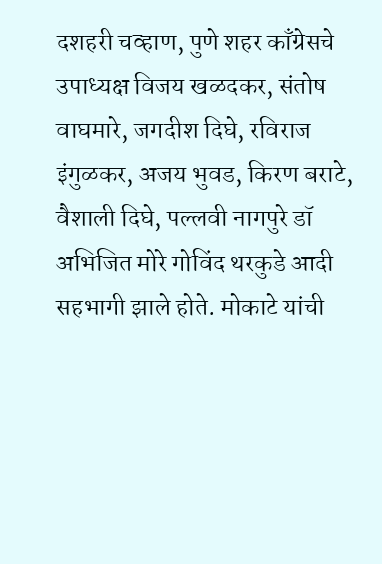दशहरी चव्हाण, पुणे शहर काँग्रेसचे उपाध्यक्ष विजय खळदकर, संतोष वाघमारे, जगदीश दिघे, रविराज इंगुळकर, अजय भुवड, किरण बराटे, वैशाली दिघे, पल्लवी नागपुरे डॉ अभिजित मोरे गोविंद थरकुडे आदी सहभागी झाले होते. मोकाटे यांची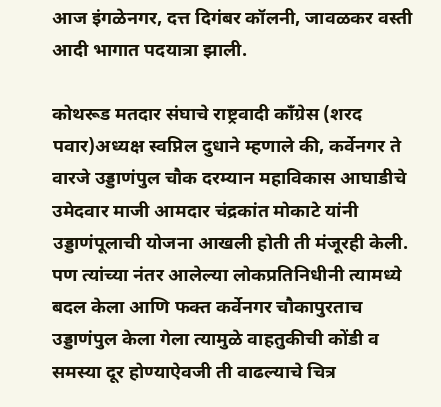आज इंगळेनगर, दत्त दिगंबर कॉलनी, जावळकर वस्ती आदी भागात पदयात्रा झाली.

कोथरूड मतदार संघाचे राष्ट्रवादी काँग्रेस (शरद पवार)अध्यक्ष स्वप्निल दुधाने म्हणाले की, कर्वेनगर ते वारजे उड्डाणंपुल चौक दरम्यान महाविकास आघाडीचे उमेदवार माजी आमदार चंद्रकांत मोकाटे यांनी उड्डाणंपूलाची योजना आखली होती ती मंजूरही केली. पण त्यांच्या नंतर आलेल्या लोकप्रतिनिधीनी त्यामध्ये बदल केला आणि फक्त कर्वेनगर चौकापुरताच उड्डाणंपुल केला गेला त्यामुळे वाहतुकीची कोंडी व समस्या दूर होण्याऐवजी ती वाढल्याचे चित्र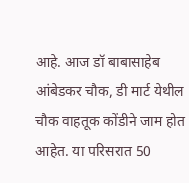आहे. आज डॉ बाबासाहेब आंबेडकर चौक, डी मार्ट येथील चौक वाहतूक कोंडीने जाम होत आहेत. या परिसरात 50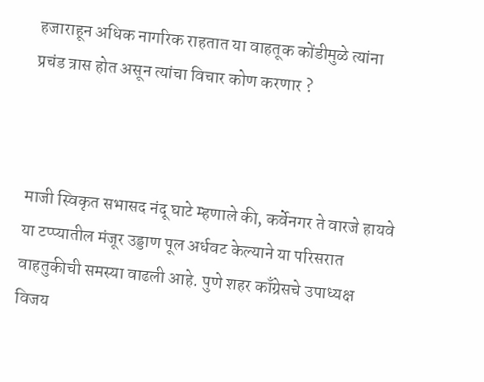हजाराहून अधिक नागरिक राहतात या वाहतूक कोंडीमुळे त्यांना प्रचंड त्रास होत असून त्यांचा विचार कोण करणार ?



माजी स्विकृत सभासद नंदू घाटे म्हणाले की, कर्वेनगर ते वारजे हायवे या टप्प्यातील मंजूर उड्डाण पूल अर्धवट केल्याने या परिसरात वाहतुकीची समस्या वाढली आहे. पुणे शहर काँग्रेसचे उपाध्यक्ष विजय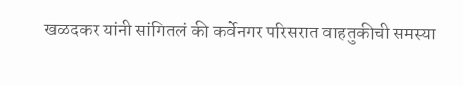खळदकर यांनी सांगितलं की कर्वेनगर परिसरात वाहतुकीची समस्या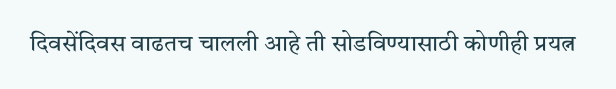दिवसेंदिवस वाढतच चालली आहे ती सोडविण्यासाठी कोणीही प्रयत्न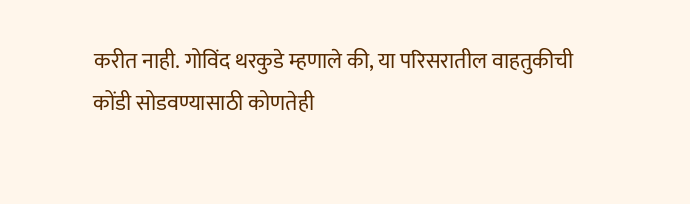करीत नाही. गोविंद थरकुडे म्हणाले की, या परिसरातील वाहतुकीची कोंडी सोडवण्यासाठी कोणतेही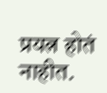प्रयत्न होतं नाहीत.